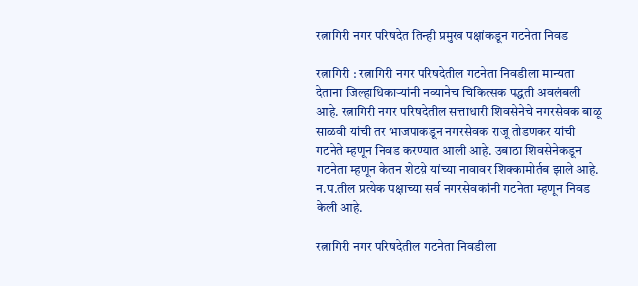रत्नागिरी नगर परिषदेत तिन्ही प्रमुख पक्षांकडून गटनेता निवड

रत्नागिरी : रत्नागिरी नगर परिषदेतील गटनेता निवडीला मान्यता देताना जिल्हाधिकाऱ्यांनी नव्यानेच चिकित्सक पद्धती अवलंबली आहे. रत्नागिरी नगर परिषदेतील सत्ताधारी शिवसेनेचे नगरसेवक बाळू साळवी यांची तर भाजपाकडून नगरसेवक राजू तोडणकर यांची गटनेते म्हणून निवड करण्यात आली आहे. उबाठा शिवसेनेकडून गटनेता म्हणून केतन शेटय़े यांच्या नावावर शिक्कामोर्तब झाले आहे. न.प.तील प्रत्येक पक्षाच्या सर्व नगरसेवकांनी गटनेता म्हणून निवड केली आहे.

रत्नागिरी नगर परिषदेतील गटनेता निवडीला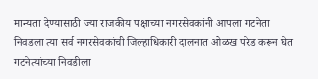मान्यता देण्यासाठी ज्या राजकीय पक्षाच्या नगरसेवकांनी आपला गटनेता निवडला त्या सर्व नगरसेवकांची जिल्हाधिकारी दालनात ओळख परेड करून घेत गटनेत्यांच्या निवडीला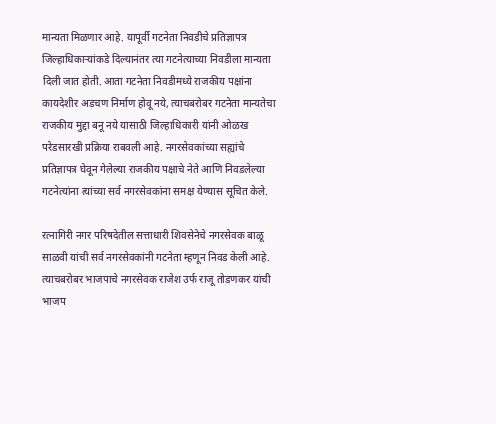मान्यता मिळणार आहे. यापूर्वी गटनेता निवडीचे प्रतिज्ञापत्र जिल्हाधिकाऱ्यांकडे दिल्यानंतर त्या गटनेत्याच्या निवडीला मान्यता दिली जात होती. आता गटनेता निवडीमध्ये राजकीय पक्षांना कायदेशीर अडचण निर्माण होवू नये, त्याचबरोबर गटनेता मान्यतेचा राजकीय मुद्दा बनू नये यासाठी जिल्हाधिकारी यांनी ओळख परेडसारखी प्रक्रिया राबवली आहे. नगरसेवकांच्या सह्यांचे प्रतिज्ञापत्र घेवून गेलेल्या राजकीय पक्षाचे नेते आणि निवडलेल्या गटनेत्यांना त्यांच्या सर्व नगरसेवकांना समक्ष येण्यास सूचित केले.

रत्नागिरी नगर परिषदेतील सत्ताधारी शिवसेनेचे नगरसेवक बाळू साळवी यांची सर्व नगरसेवकांनी गटनेता म्हणून निवड केली आहे. त्याचबरोबर भाजपाचे नगरसेवक राजेश उर्फ राजू तोडणकर यांची भाजप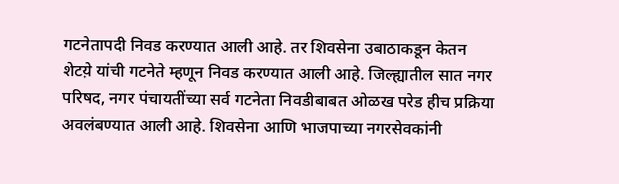गटनेतापदी निवड करण्यात आली आहे. तर शिवसेना उबाठाकडून केतन शेटय़े यांची गटनेते म्हणून निवड करण्यात आली आहे. जिल्ह्यातील सात नगर परिषद, नगर पंचायतींच्या सर्व गटनेता निवडीबाबत ओळख परेड हीच प्रक्रिया अवलंबण्यात आली आहे. शिवसेना आणि भाजपाच्या नगरसेवकांनी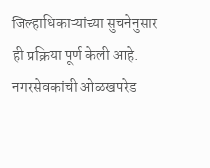जिल्हाधिकाऱ्यांच्या सुचनेनुसार ही प्रक्रिया पूर्ण केली आहे. नगरसेवकांची ओळखपरेड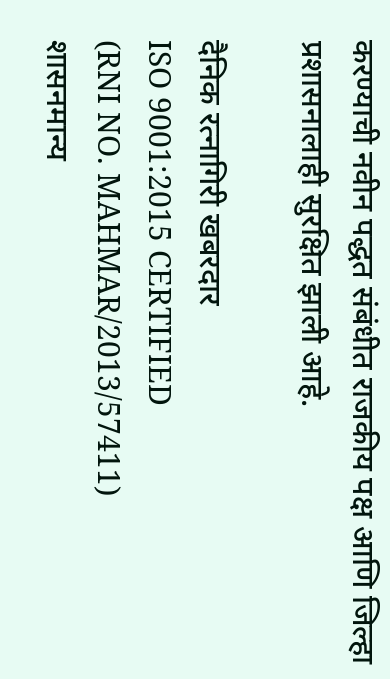करण्याची नवीन पद्धत संबंधीत राजकीय पक्ष आणि जिल्हा प्रशासनालाही सुरक्षित झाली आहे.

दैनिक रत्नागिरी खबरदार
ISO 9001:2015 CERTIFIED
(RNI NO. MAHMAR/2013/57411)
शासनमान्य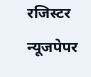रजिस्टर न्यूजपेपर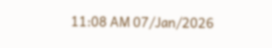11:08 AM 07/Jan/2026